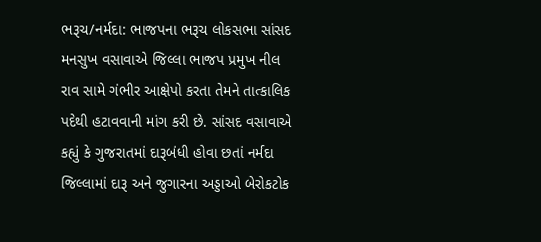ભરૂચ/નર્મદા: ભાજપના ભરૂચ લોકસભા સાંસદ મનસુખ વસાવાએ જિલ્લા ભાજપ પ્રમુખ નીલ રાવ સામે ગંભીર આક્ષેપો કરતા તેમને તાત્કાલિક પદેથી હટાવવાની માંગ કરી છે. સાંસદ વસાવાએ કહ્યું કે ગુજરાતમાં દારૂબંધી હોવા છતાં નર્મદા જિલ્લામાં દારૂ અને જુગારના અડ્ડાઓ બેરોકટોક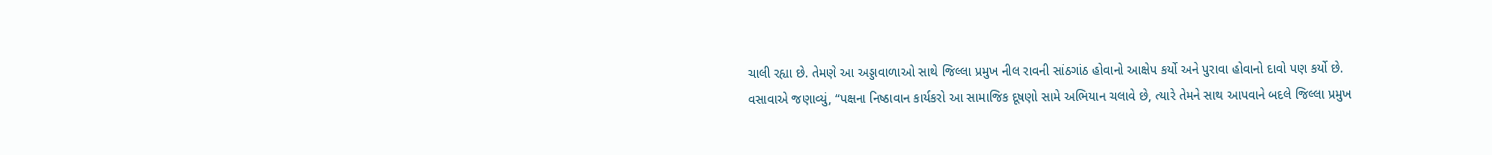ચાલી રહ્યા છે. તેમણે આ અડ્ડાવાળાઓ સાથે જિલ્લા પ્રમુખ નીલ રાવની સાંઠગાંઠ હોવાનો આક્ષેપ કર્યો અને પુરાવા હોવાનો દાવો પણ કર્યો છે.
વસાવાએ જણાવ્યું, “પક્ષના નિષ્ઠાવાન કાર્યકરો આ સામાજિક દૂષણો સામે અભિયાન ચલાવે છે, ત્યારે તેમને સાથ આપવાને બદલે જિલ્લા પ્રમુખ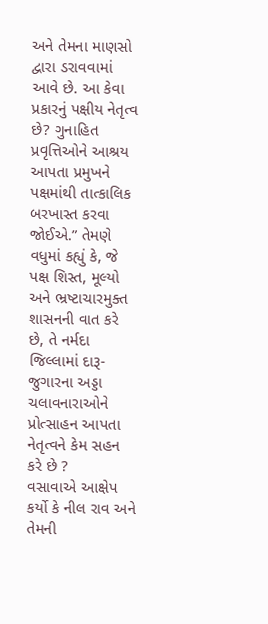અને તેમના માણસો દ્વારા ડરાવવામાં આવે છે. આ કેવા પ્રકારનું પક્ષીય નેતૃત્વ છે? ગુનાહિત પ્રવૃત્તિઓને આશ્રય આપતા પ્રમુખને પક્ષમાંથી તાત્કાલિક બરખાસ્ત કરવા જોઈએ.” તેમણે વધુમાં કહ્યું કે, જે પક્ષ શિસ્ત, મૂલ્યો અને ભ્રષ્ટાચારમુક્ત શાસનની વાત કરે છે, તે નર્મદા જિલ્લામાં દારૂ-જુગારના અડ્ડા ચલાવનારાઓને પ્રોત્સાહન આપતા નેતૃત્વને કેમ સહન કરે છે ?
વસાવાએ આક્ષેપ કર્યો કે નીલ રાવ અને તેમની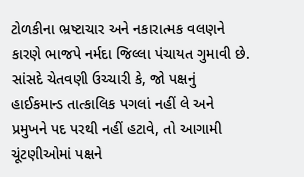ટોળકીના ભ્રષ્ટાચાર અને નકારાત્મક વલણને કારણે ભાજપે નર્મદા જિલ્લા પંચાયત ગુમાવી છે. સાંસદે ચેતવણી ઉચ્ચારી કે, જો પક્ષનું હાઈકમાન્ડ તાત્કાલિક પગલાં નહીં લે અને પ્રમુખને પદ પરથી નહીં હટાવે, તો આગામી ચૂંટણીઓમાં પક્ષને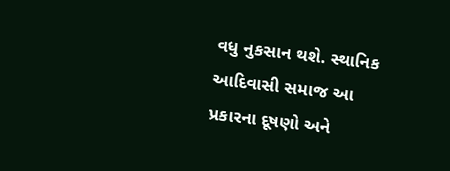વધુ નુકસાન થશે. સ્થાનિક આદિવાસી સમાજ આ પ્રકારના દૂષણો અને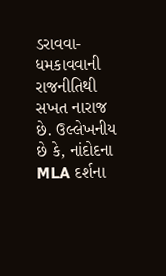ડરાવવા-ધમકાવવાની રાજનીતિથી સખત નારાજ છે. ઉલ્લેખનીય છે કે, નાંદોદના MLA દર્શના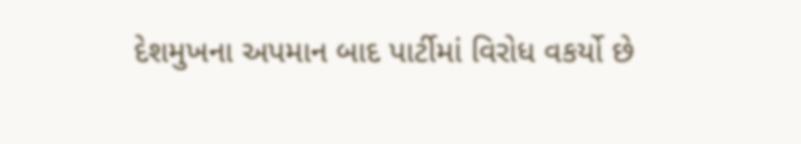દેશમુખના અપમાન બાદ પાર્ટીમાં વિરોધ વકર્યો છે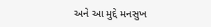અને આ મુદ્દે મનસુખ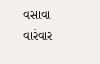વસાવા વારંવાર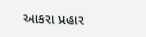આકરા પ્રહાર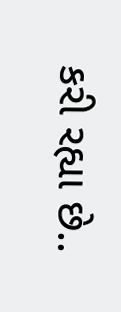કરી રહ્યા છે..